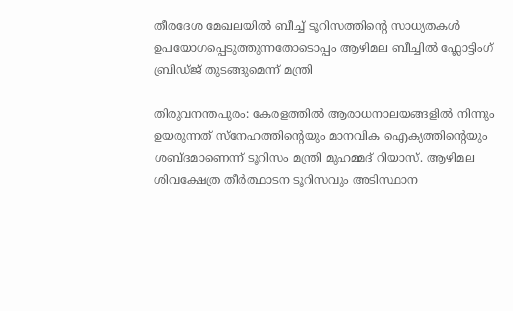തീരദേശ മേഖലയിൽ ബീച്ച് ടൂറിസത്തിന്റെ സാധ്യതകൾ ഉപയോഗപ്പെടുത്തുന്നതോടൊപ്പം ആഴിമല ബീച്ചിൽ ഫ്ലോട്ടിംഗ് ബ്രിഡ്ജ് തുടങ്ങുമെന്ന് മന്ത്രി

തിരുവനന്തപുരം: കേരളത്തിൽ ആരാധനാലയങ്ങളിൽ നിന്നും ഉയരുന്നത് സ്നേഹത്തിന്റെയും മാനവിക ഐക്യത്തിന്റെയും ശബ്ദമാണെന്ന് ടൂറിസം മന്ത്രി മുഹമ്മദ് റിയാസ്. ആഴിമല ശിവക്ഷേത്ര തീർത്ഥാടന ടൂറിസവും അടിസ്ഥാന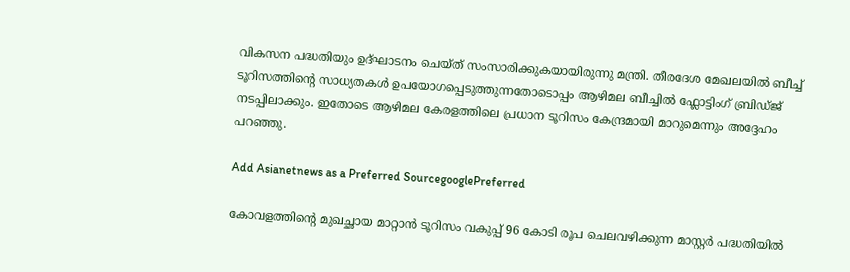വികസന പദ്ധതിയും ഉദ്ഘാടനം ചെയ്ത് സംസാരിക്കുകയായിരുന്നു മന്ത്രി. തീരദേശ മേഖലയിൽ ബീച്ച് ടൂറിസത്തിന്റെ സാധ്യതകൾ ഉപയോഗപ്പെടുത്തുന്നതോടൊപ്പം ആഴിമല ബീച്ചിൽ ഫ്ലോട്ടിംഗ് ബ്രിഡ്ജ് നടപ്പിലാക്കും. ഇതോടെ ആഴിമല കേരളത്തിലെ പ്രധാന ടൂറിസം കേന്ദ്രമായി മാറുമെന്നും അദ്ദേഹം പറഞ്ഞു.

Add Asianetnews as a Preferred SourcegooglePreferred

കോവളത്തിന്റെ മുഖച്ഛായ മാറ്റാൻ ടൂറിസം വകുപ്പ് 96 കോടി രൂപ ചെലവഴിക്കുന്ന മാസ്റ്റർ പദ്ധതിയിൽ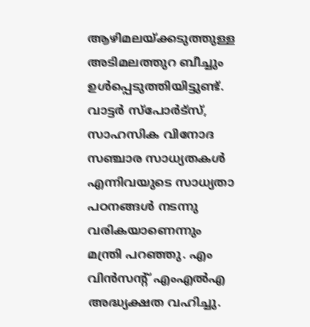ആഴിമലയ്ക്കടുത്തുള്ള അടിമലത്തുറ ബീച്ചും ഉള്‍പ്പെടുത്തിയിട്ടുണ്ട്. വാട്ടർ സ്പോർട്സ്, സാഹസിക വിനോദ സഞ്ചാര സാധ്യതകൾ എന്നിവയുടെ സാധ്യതാ പഠനങ്ങൾ നടന്നു വരികയാണെന്നും മന്ത്രി പറഞ്ഞു. എം വിൻസന്റ് എംഎൽഎ അദ്ധ്യക്ഷത വഹിച്ചു.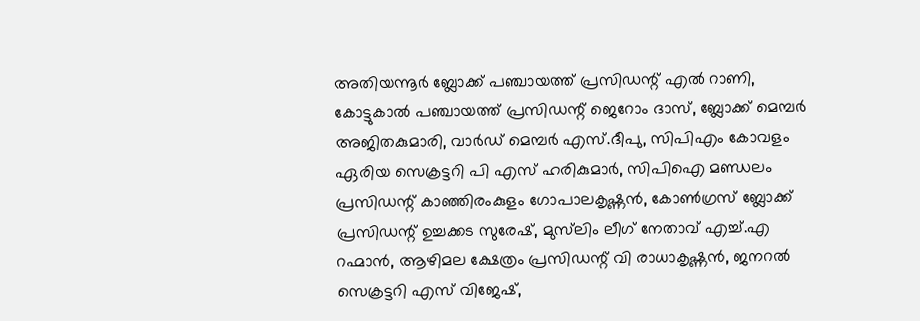അതിയന്നൂർ ബ്ലോക്ക് പഞ്ചായത്ത് പ്രസിഡന്റ് എൽ റാണി, കോട്ടുകാൽ പഞ്ചായത്ത് പ്രസിഡന്റ് ജെറോം ദാസ്, ബ്ലോക്ക് മെമ്പർ അജിതകുമാരി, വാർഡ് മെമ്പർ എസ്.ദീപു, സിപിഎം കോവളം ഏരിയ സെക്രട്ടറി പി എസ് ഹരികുമാർ, സിപിഐ മണ്ഡലം പ്രസിഡന്റ് കാഞ്ഞിരംകുളം ഗോപാലകൃഷ്ണൻ, കോൺഗ്രസ് ബ്ലോക്ക് പ്രസിഡന്റ് ഉച്ചക്കട സുരേഷ്, മുസ്‍ലിം ലീഗ് നേതാവ് എച്ച്.എ റഹ്മാൻ, ആഴിമല ക്ഷേത്രം പ്രസിഡന്റ് വി രാധാകൃഷ്ണൻ, ജനറൽ സെക്രട്ടറി എസ് വിജേഷ്,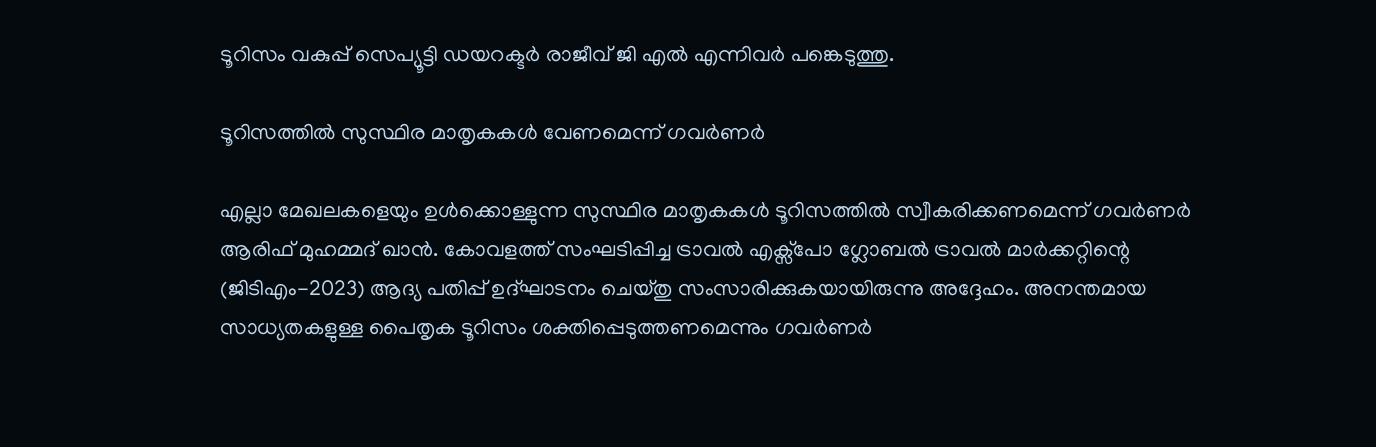ടൂറിസം വകുപ്പ് സെപ്യൂട്ടി ഡയറക്ടർ രാജീവ് ജി എൽ എന്നിവർ പങ്കെടുത്തു.

ടൂറിസത്തില്‍ സുസ്ഥിര മാതൃകകള്‍ വേണമെന്ന് ഗവര്‍ണര്‍

എല്ലാ മേഖലകളെയും ഉൾക്കൊള്ളുന്ന സുസ്ഥിര മാതൃകകൾ ടൂറിസത്തിൽ സ്വീകരിക്കണമെന്ന് ഗവർണർ ആരിഫ് മുഹമ്മദ് ഖാൻ. കോവളത്ത് സംഘടിപ്പിച്ച ട്രാവൽ എക്സ്പോ ഗ്ലോബൽ ട്രാവൽ മാർക്കറ്റിന്റെ (ജിടിഎം-2023) ആദ്യ പതിപ്പ് ഉദ്ഘാടനം ചെയ്തു സംസാരിക്കുകയായിരുന്നു അദ്ദേഹം. അനന്തമായ സാധ്യതകളുള്ള പൈതൃക ടൂറിസം ശക്തിപ്പെടുത്തണമെന്നും ഗവർണർ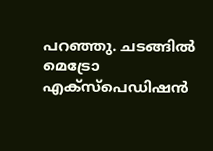പറഞ്ഞു. ചടങ്ങിൽ മെട്രോ എക്സ്പെഡിഷൻ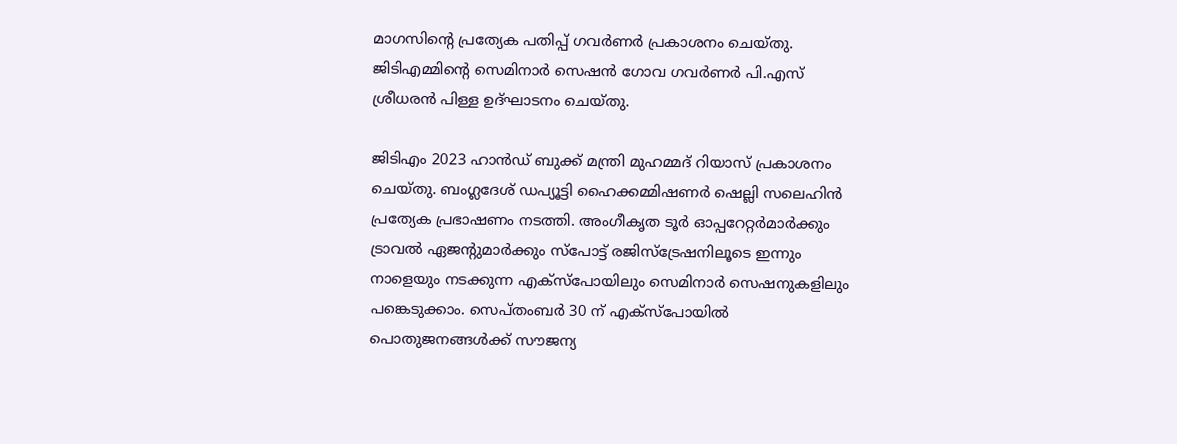മാഗസിന്റെ പ്രത്യേക പതിപ്പ് ഗവർണർ പ്രകാശനം ചെയ്തു. ജിടിഎമ്മിന്റെ സെമിനാർ സെഷൻ ഗോവ ഗവർണർ പി.എസ് ശ്രീധരൻ പിള്ള ഉദ്ഘാടനം ചെയ്തു.

ജിടിഎം 2023 ഹാൻഡ് ബുക്ക് മന്ത്രി മുഹമ്മദ് റിയാസ് പ്രകാശനം ചെയ്തു. ബംഗ്ലദേശ് ഡപ്യൂട്ടി ഹൈക്കമ്മിഷണർ ഷെല്ലി സലെഹിൻ പ്രത്യേക പ്രഭാഷണം നടത്തി. അംഗീകൃത ടൂർ ഓപ്പറേറ്റർമാർക്കും ട്രാവൽ ഏജന്റുമാർക്കും സ്പോട്ട് രജിസ്ട്രേഷനിലൂടെ ഇന്നും നാളെയും നടക്കുന്ന എക്സ്പോയിലും സെമിനാർ സെഷനുകളിലും പങ്കെടുക്കാം. സെപ്തംബര്‍ 30 ന് എക്സ്പോയിൽ പൊതുജനങ്ങൾക്ക് സൗജന്യ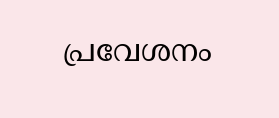പ്രവേശനം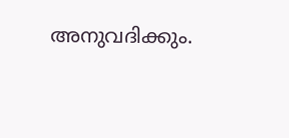അനുവദിക്കും.